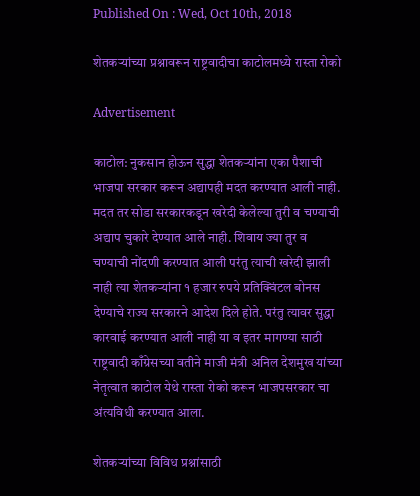Published On : Wed, Oct 10th, 2018

शेतकऱ्यांच्या प्रश्नावरून राष्ट्रवादीचा काटोलमध्ये रास्ता रोको

Advertisement

काटोल: नुकसान होऊन सुद्धा शेतकऱ्यांना एका पैशाची भाजपा सरकार करून अद्यापही मदत करण्यात आली नाही. मदत तर सोडा सरकारकडून खरेदी केलेल्या तुरी व चण्याची अद्याप चुकारे देण्यात आले नाही. शिवाय ज्या तुर व चण्याची नोंदणी करण्यात आली परंतु त्याची खरेदी झाली नाही त्या शेतकऱ्यांना १ हजार रुपये प्रतिक्विंटल बोनस देण्याचे राज्य सरकारने आदेश दिले होते. परंतु त्यावर सुद्धा कारवाई करण्यात आली नाही या व इतर मागण्या साठी राष्ट्रवादी काँग्रेसच्या वतीने माजी मंत्री अनिल देशमुख यांच्या नेतृत्वात काटोल येथे रास्ता रोको करून भाजपसरकार चा अंत्यविधी करण्यात आला.

शेतकऱ्यांच्या विविध प्रश्नांसाठी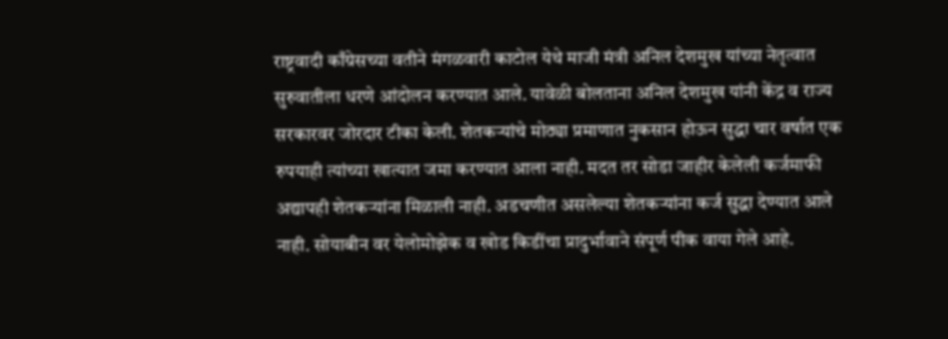राष्ट्रवादी काँग्रेसच्या वतीने मंगळवारी काटोल येथे माजी मंत्री अनिल देशमुख यांच्या नेतृत्वात सुरुवातीला धरणे आंदोलन करण्यात आले. यावेळी बोलताना अनिल देशमुख यांनी केंद्र व राज्य सरकारवर जोरदार टीका केली. शेतकऱ्यांचे मोठ्या प्रमाणात नुकसान होऊन सुद्धा चार वर्षात एक रुपयाही त्यांच्या खात्यात जमा करण्यात आला नाही. मदत तर सोडा जाहीर केलेली कर्जमाफी अद्यापही शेतकऱ्यांना मिळाली नाही. अडचणीत असलेल्या शेतकऱ्यांना कर्ज सुद्धा देण्यात आले नाही. सोयाबीन वर येलोमोझेक व खोड किडींचा प्रादुर्भावाने संपूर्ण पीक वाया गेले आहे.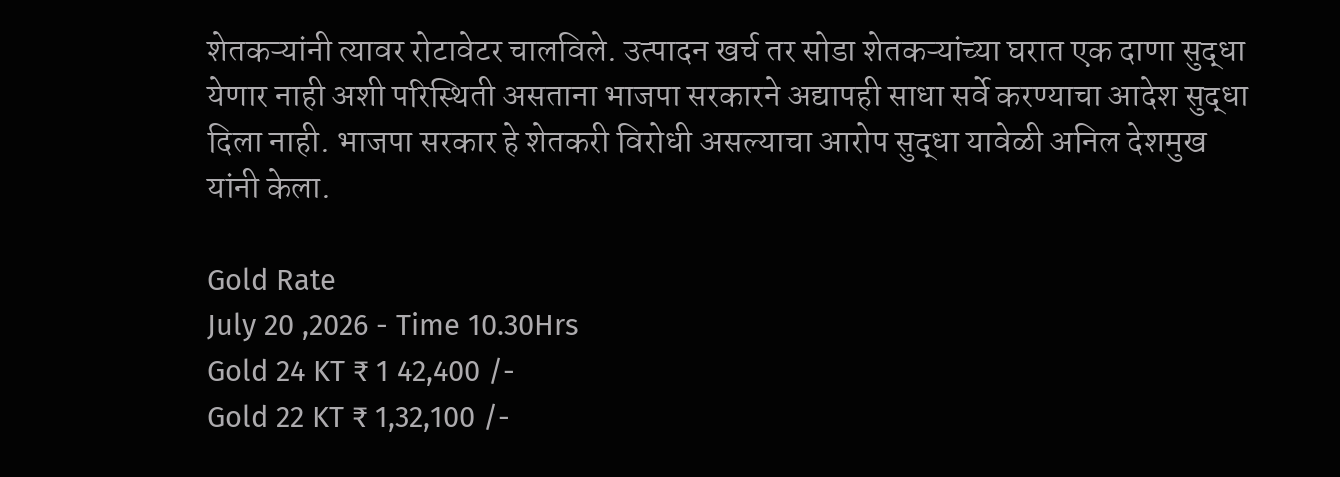शेतकऱ्यांनी त्यावर रोटावेटर चालविले. उत्पादन खर्च तर सोडा शेतकऱ्यांच्या घरात एक दाणा सुद्धा येणार नाही अशी परिस्थिती असताना भाजपा सरकारने अद्यापही साधा सर्वे करण्याचा आदेश सुद्धा दिला नाही. भाजपा सरकार हे शेतकरी विरोधी असल्याचा आरोप सुद्धा यावेळी अनिल देशमुख यांनी केला.

Gold Rate
July 20 ,2026 - Time 10.30Hrs
Gold 24 KT ₹ 1 42,400 /-
Gold 22 KT ₹ 1,32,100 /-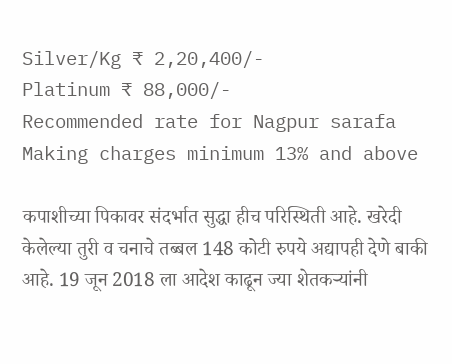Silver/Kg ₹ 2,20,400/-
Platinum ₹ 88,000/-
Recommended rate for Nagpur sarafa Making charges minimum 13% and above

कपाशीच्या पिकावर संदर्भात सुद्धा हीच परिस्थिती आहे. खरेदी केलेल्या तुरी व चनाचे तब्बल 148 कोटी रुपये अद्यापही देणे बाकी आहे. 19 जून 2018 ला आदेश काढून ज्या शेतकऱ्यांनी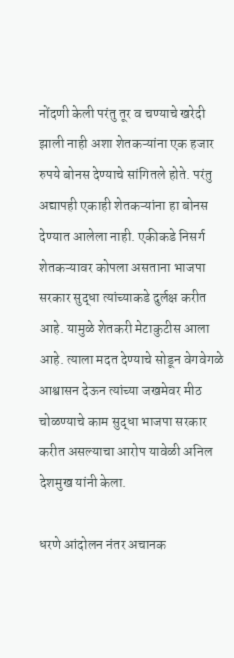नोंदणी केली परंतु तूर व चण्याचे खरेदी झाली नाही अशा शेतकऱ्यांना एक हजार रुपये बोनस देण्याचे सांगितले होते. परंतु अद्यापही एकाही शेतकऱ्यांना हा बोनस देण्यात आलेला नाही. एकीकडे निसर्ग शेतकऱ्यावर कोपला असताना भाजपा सरकार सुद्धा त्यांच्याकडे दुर्लक्ष करीत आहे. यामुळे शेतकरी मेटाकुटीस आला आहे. त्याला मदत देण्याचे सोडून वेगवेगळे आश्वासन देऊन त्यांच्या जखमेवर मीठ चोळण्याचे काम सुद्धा भाजपा सरकार करीत असल्याचा आरोप यावेळी अनिल देशमुख यांनी केला.

धरणे आंदोलन नंतर अचानक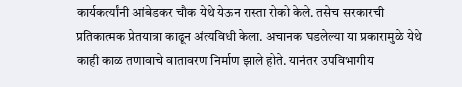कार्यकर्त्यांनी आंबेडकर चौक येथे येऊन रास्ता रोको केले. तसेच सरकारची प्रतिकात्मक प्रेतयात्रा काढून अंत्यविधी केला. अचानक घडलेल्या या प्रकारामुळे येथे काही काळ तणावाचे वातावरण निर्माण झाले होते. यानंतर उपविभागीय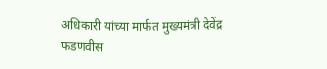अधिकारी यांच्या मार्फत मुख्यमंत्री देवेंद्र फडणवीस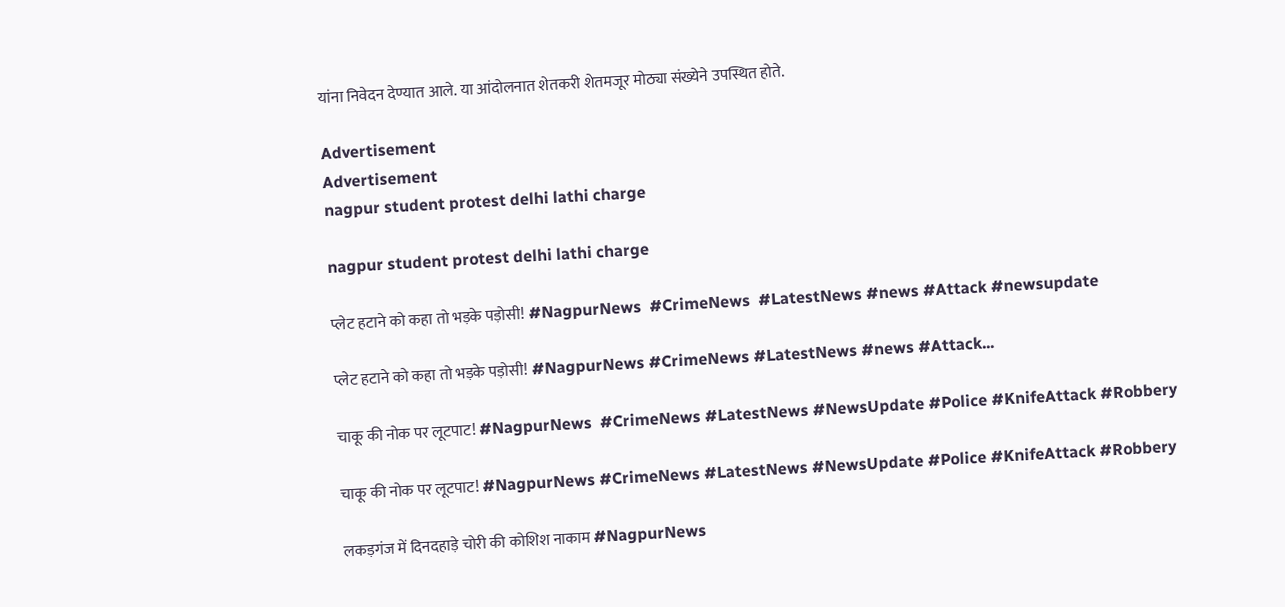यांना निवेदन देण्यात आले. या आंदोलनात शेतकरी शेतमजूर मोठ्या संख्येने उपस्थित होते.

Advertisement
Advertisement
nagpur student protest delhi lathi charge

nagpur student protest delhi lathi charge

प्लेट हटाने को कहा तो भड़के पड़ोसी! #NagpurNews  #CrimeNews  #LatestNews #news #Attack #newsupdate

प्लेट हटाने को कहा तो भड़के पड़ोसी! #NagpurNews #CrimeNews #LatestNews #news #Attack...

चाकू की नोक पर लूटपाट! #NagpurNews  #CrimeNews #LatestNews #NewsUpdate #Police #KnifeAttack #Robbery

चाकू की नोक पर लूटपाट! #NagpurNews #CrimeNews #LatestNews #NewsUpdate #Police #KnifeAttack #Robbery

लकड़गंज में दिनदहाड़े चोरी की कोशिश नाकाम #NagpurNews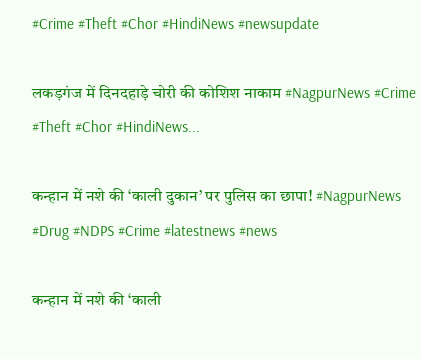#Crime #Theft #Chor #HindiNews #newsupdate

लकड़गंज में दिनदहाड़े चोरी की कोशिश नाकाम #NagpurNews #Crime #Theft #Chor #HindiNews...

कन्हान में नशे की ‘काली दुकान’ पर पुलिस का छापा! #NagpurNews #Drug #NDPS #Crime #latestnews #news

कन्हान में नशे की ‘काली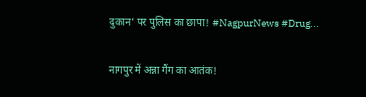दुकान’ पर पुलिस का छापा! #NagpurNews #Drug...

नागपुर में अन्ना गैंग का आतंक!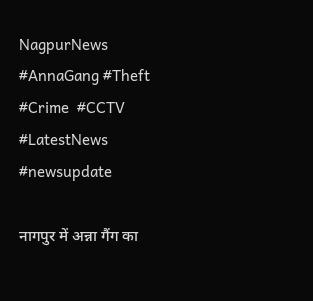NagpurNews #AnnaGang #Theft #Crime  #CCTV #LatestNews #newsupdate

नागपुर में अन्ना गैंग का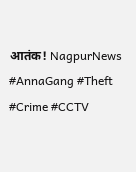आतंक! NagpurNews #AnnaGang #Theft #Crime #CCTV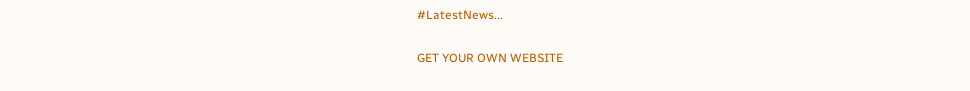#LatestNews...

GET YOUR OWN WEBSITE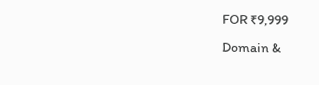FOR ₹9,999
Domain &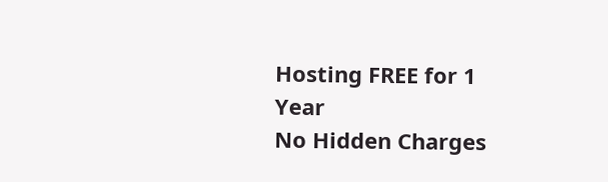Hosting FREE for 1 Year
No Hidden Charges